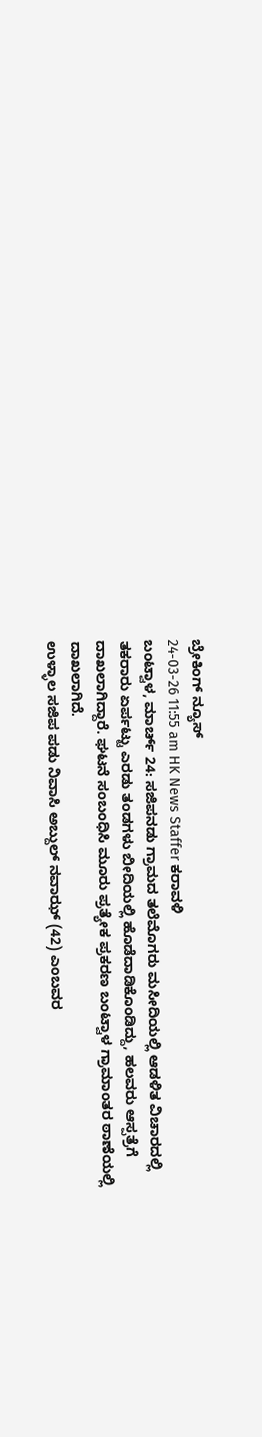ಬ್ರೇಕಿಂಗ್ ನ್ಯೂಸ್
24-03-26 11:55 am HK News Staffer ಕರಾವಳಿ
ಬಂಟ್ವಾಳ, ಮಾರ್ಚ್ 24: ಸಜಿಪನಡು ಗ್ರಾಮದ ತಲೆಮೊಗರು ಮಸೀದಿಯಲ್ಲಿ ಆಡಳಿತ ವಿಚಾರದಲ್ಲಿ ತಕರಾರು ಏರ್ಪಟ್ಟು ಎರಡು ತಂಡಗಳು ಬೀದಿಯಲ್ಲಿ ಹೊಡೆದಾಡಿಕೊಂಡಿದ್ದು, ಹಲವರು ಆಸ್ಪತ್ರೆಗೆ ದಾಖಲಾಗಿದ್ದಾರೆ. ಘಟನೆ ಸಂಬಂಧಿಸಿ ಮೂರು ಪ್ರತ್ಯೇಕ ಪ್ರಕರಣ ಬಂಟ್ವಾಳ ಗ್ರಾಮಾಂತರ ಠಾಣೆಯಲ್ಲಿ ದಾಖಲಾಗಿದೆ.
ಉಳ್ಳಾಲ ಸಜಿಪ ಪಡು ನಿವಾಸಿ ಅಬ್ದುಲ್ ನವಾಝ್ (42) ಎಂಬವರ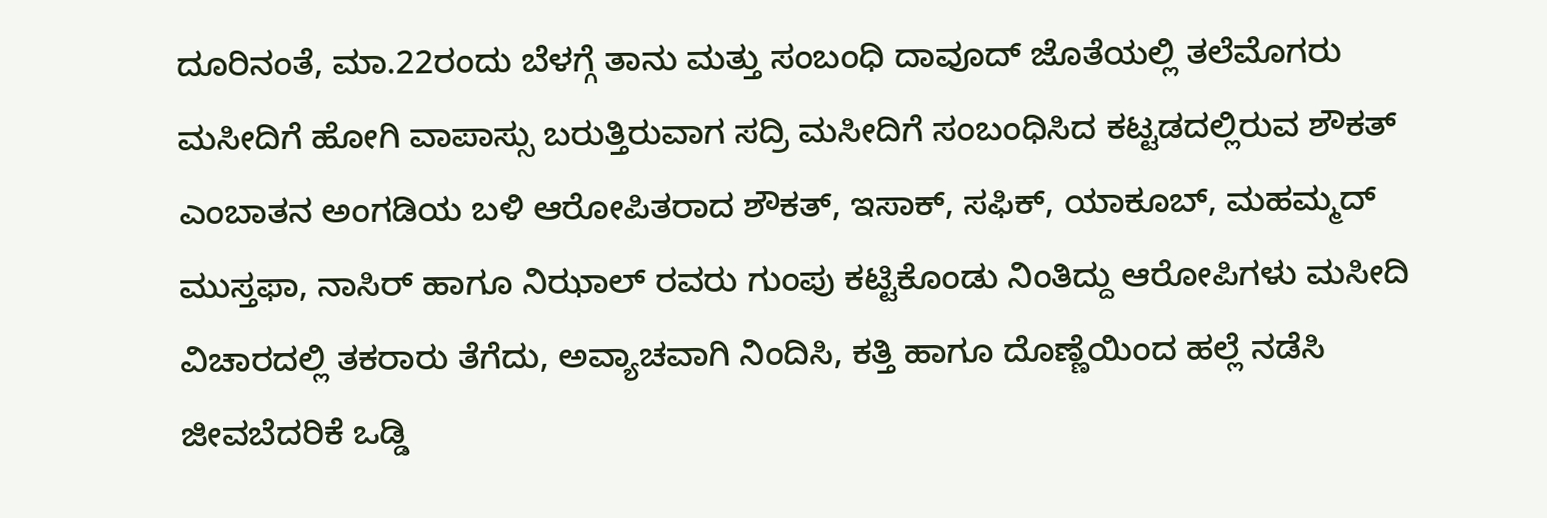ದೂರಿನಂತೆ, ಮಾ.22ರಂದು ಬೆಳಗ್ಗೆ ತಾನು ಮತ್ತು ಸಂಬಂಧಿ ದಾವೂದ್ ಜೊತೆಯಲ್ಲಿ ತಲೆಮೊಗರು ಮಸೀದಿಗೆ ಹೋಗಿ ವಾಪಾಸ್ಸು ಬರುತ್ತಿರುವಾಗ ಸದ್ರಿ ಮಸೀದಿಗೆ ಸಂಬಂಧಿಸಿದ ಕಟ್ಟಡದಲ್ಲಿರುವ ಶೌಕತ್ ಎಂಬಾತನ ಅಂಗಡಿಯ ಬಳಿ ಆರೋಪಿತರಾದ ಶೌಕತ್, ಇಸಾಕ್, ಸಫಿಕ್, ಯಾಕೂಬ್, ಮಹಮ್ಮದ್ ಮುಸ್ತಫಾ, ನಾಸಿರ್ ಹಾಗೂ ನಿಝಾಲ್ ರವರು ಗುಂಪು ಕಟ್ಟಿಕೊಂಡು ನಿಂತಿದ್ದು ಆರೋಪಿಗಳು ಮಸೀದಿ ವಿಚಾರದಲ್ಲಿ ತಕರಾರು ತೆಗೆದು, ಅವ್ಯಾಚವಾಗಿ ನಿಂದಿಸಿ, ಕತ್ತಿ ಹಾಗೂ ದೊಣ್ಣೆಯಿಂದ ಹಲ್ಲೆ ನಡೆಸಿ ಜೀವಬೆದರಿಕೆ ಒಡ್ಡಿ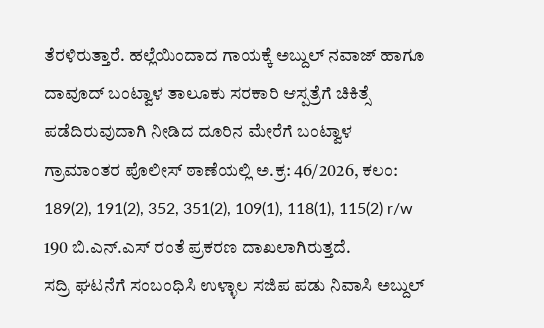ತೆರಳಿರುತ್ತಾರೆ. ಹಲ್ಲೆಯಿಂದಾದ ಗಾಯಕ್ಕೆ ಅಬ್ದುಲ್ ನವಾಜ್ ಹಾಗೂ ದಾವೂದ್ ಬಂಟ್ವಾಳ ತಾಲೂಕು ಸರಕಾರಿ ಆಸ್ಪತ್ರೆಗೆ ಚಿಕಿತ್ಸೆ ಪಡೆದಿರುವುದಾಗಿ ನೀಡಿದ ದೂರಿನ ಮೇರೆಗೆ ಬಂಟ್ವಾಳ ಗ್ರಾಮಾಂತರ ಪೊಲೀಸ್ ಠಾಣೆಯಲ್ಲಿ ಅ.ಕ್ರ: 46/2026, ಕಲಂ: 189(2), 191(2), 352, 351(2), 109(1), 118(1), 115(2) r/w 190 ಬಿ.ಎನ್.ಎಸ್ ರಂತೆ ಪ್ರಕರಣ ದಾಖಲಾಗಿರುತ್ತದೆ.
ಸದ್ರಿ ಘಟನೆಗೆ ಸಂಬಂಧಿಸಿ ಉಳ್ಳಾಲ ಸಜಿಪ ಪಡು ನಿವಾಸಿ ಅಬ್ದುಲ್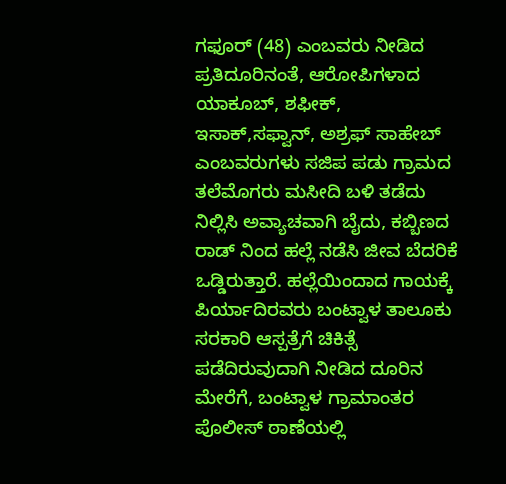ಗಫೂರ್ (48) ಎಂಬವರು ನೀಡಿದ ಪ್ರತಿದೂರಿನಂತೆ, ಆರೋಪಿಗಳಾದ ಯಾಕೂಬ್, ಶಫೀಕ್, ಇಸಾಕ್,ಸಫ್ವಾನ್, ಅಶ್ರಫ್ ಸಾಹೇಬ್ ಎಂಬವರುಗಳು ಸಜಿಪ ಪಡು ಗ್ರಾಮದ ತಲೆಮೊಗರು ಮಸೀದಿ ಬಳಿ ತಡೆದು ನಿಲ್ಲಿಸಿ ಅವ್ಯಾಚವಾಗಿ ಬೈದು, ಕಬ್ಬಿಣದ ರಾಡ್ ನಿಂದ ಹಲ್ಲೆ ನಡೆಸಿ ಜೀವ ಬೆದರಿಕೆ ಒಡ್ಡಿರುತ್ತಾರೆ. ಹಲ್ಲೆಯಿಂದಾದ ಗಾಯಕ್ಕೆ ಪಿರ್ಯಾದಿರವರು ಬಂಟ್ವಾಳ ತಾಲೂಕು ಸರಕಾರಿ ಆಸ್ಪತ್ರೆಗೆ ಚಿಕಿತ್ಸೆ ಪಡೆದಿರುವುದಾಗಿ ನೀಡಿದ ದೂರಿನ ಮೇರೆಗೆ, ಬಂಟ್ವಾಳ ಗ್ರಾಮಾಂತರ ಪೊಲೀಸ್ ಠಾಣೆಯಲ್ಲಿ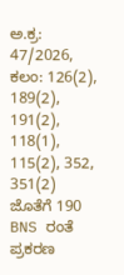ಅ.ಕ್ರ: 47/2026, ಕಲಂ: 126(2), 189(2), 191(2), 118(1), 115(2), 352, 351(2) ಜೊತೆಗೆ 190 BNS ರಂತೆ ಪ್ರಕರಣ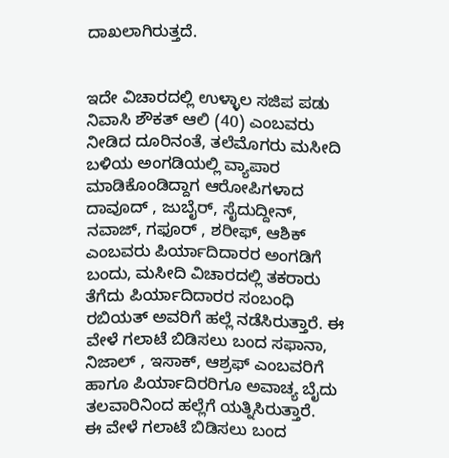ದಾಖಲಾಗಿರುತ್ತದೆ.


ಇದೇ ವಿಚಾರದಲ್ಲಿ ಉಳ್ಳಾಲ ಸಜಿಪ ಪಡು ನಿವಾಸಿ ಶೌಕತ್ ಆಲಿ (40) ಎಂಬವರು ನೀಡಿದ ದೂರಿನಂತೆ, ತಲೆಮೊಗರು ಮಸೀದಿ ಬಳಿಯ ಅಂಗಡಿಯಲ್ಲಿ ವ್ಯಾಪಾರ ಮಾಡಿಕೊಂಡಿದ್ದಾಗ ಆರೋಪಿಗಳಾದ ದಾವೂದ್ , ಜುಬೈರ್, ಸೈದುದ್ದೀನ್, ನವಾಜ್, ಗಫೂರ್ , ಶರೀಫ್, ಆಶಿಕ್ ಎಂಬವರು ಪಿರ್ಯಾದಿದಾರರ ಅಂಗಡಿಗೆ ಬಂದು, ಮಸೀದಿ ವಿಚಾರದಲ್ಲಿ ತಕರಾರು ತೆಗೆದು ಪಿರ್ಯಾದಿದಾರರ ಸಂಬಂಧಿ ರಬಿಯತ್ ಅವರಿಗೆ ಹಲ್ಲೆ ನಡೆಸಿರುತ್ತಾರೆ. ಈ ವೇಳೆ ಗಲಾಟೆ ಬಿಡಿಸಲು ಬಂದ ಸಫಾನಾ, ನಿಜಾಲ್ , ಇಸಾಕ್, ಆಶ್ರಫ್ ಎಂಬವರಿಗೆ ಹಾಗೂ ಪಿರ್ಯಾದಿರರಿಗೂ ಅವಾಚ್ಯ ಬೈದು ತಲವಾರಿನಿಂದ ಹಲ್ಲೆಗೆ ಯತ್ನಿಸಿರುತ್ತಾರೆ.
ಈ ವೇಳೆ ಗಲಾಟೆ ಬಿಡಿಸಲು ಬಂದ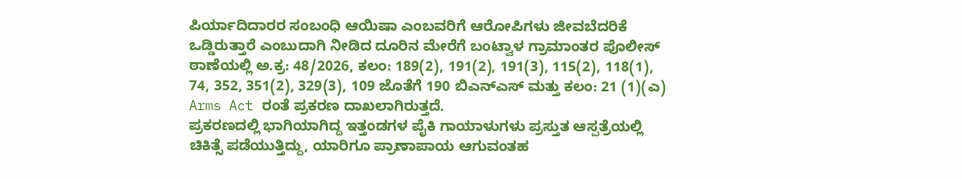ಪಿರ್ಯಾದಿದಾರರ ಸಂಬಂಧಿ ಆಯಿಷಾ ಎಂಬವರಿಗೆ ಆರೋಪಿಗಳು ಜೀವಬೆದರಿಕೆ ಒಡ್ಡಿರುತ್ತಾರೆ ಎಂಬುದಾಗಿ ನೀಡಿದ ದೂರಿನ ಮೇರೆಗೆ ಬಂಟ್ವಾಳ ಗ್ರಾಮಾಂತರ ಪೊಲೀಸ್ ಠಾಣೆಯಲ್ಲಿ ಅ.ಕ್ರ: 48/2026, ಕಲಂ: 189(2), 191(2), 191(3), 115(2), 118(1), 74, 352, 351(2), 329(3), 109 ಜೊತೆಗೆ 190 ಬಿಎನ್ಎಸ್ ಮತ್ತು ಕಲಂ: 21 (1)(ಎ) Arms Act ರಂತೆ ಪ್ರಕರಣ ದಾಖಲಾಗಿರುತ್ತದೆ.
ಪ್ರಕರಣದಲ್ಲಿ ಭಾಗಿಯಾಗಿದ್ದ ಇತ್ತಂಡಗಳ ಪೈಕಿ ಗಾಯಾಳುಗಳು ಪ್ರಸ್ತುತ ಆಸ್ಪತ್ರೆಯಲ್ಲಿ ಚಿಕಿತ್ಸೆ ಪಡೆಯುತ್ತಿದ್ದು, ಯಾರಿಗೂ ಪ್ರಾಣಾಪಾಯ ಆಗುವಂತಹ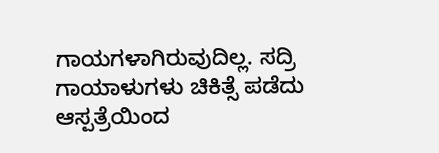ಗಾಯಗಳಾಗಿರುವುದಿಲ್ಲ. ಸದ್ರಿ ಗಾಯಾಳುಗಳು ಚಿಕಿತ್ಸೆ ಪಡೆದು ಆಸ್ಪತ್ರೆಯಿಂದ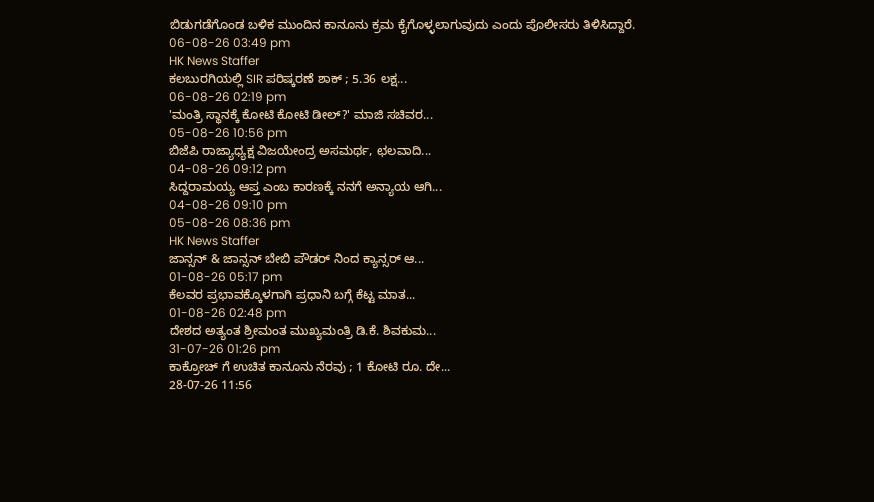ಬಿಡುಗಡೆಗೊಂಡ ಬಳಿಕ ಮುಂದಿನ ಕಾನೂನು ಕ್ರಮ ಕೈಗೊಳ್ಳಲಾಗುವುದು ಎಂದು ಪೊಲೀಸರು ತಿಳಿಸಿದ್ದಾರೆ.
06-08-26 03:49 pm
HK News Staffer
ಕಲಬುರಗಿಯಲ್ಲಿ SIR ಪರಿಷ್ಕರಣೆ ಶಾಕ್ ; 5.36 ಲಕ್ಷ...
06-08-26 02:19 pm
'ಮಂತ್ರಿ ಸ್ಥಾನಕ್ಕೆ ಕೋಟಿ ಕೋಟಿ ಡೀಲ್?' ಮಾಜಿ ಸಚಿವರ...
05-08-26 10:56 pm
ಬಿಜೆಪಿ ರಾಜ್ಯಾಧ್ಯಕ್ಷ ವಿಜಯೇಂದ್ರ ಅಸಮರ್ಥ, ಛಲವಾದಿ...
04-08-26 09:12 pm
ಸಿದ್ದರಾಮಯ್ಯ ಆಪ್ತ ಎಂಬ ಕಾರಣಕ್ಕೆ ನನಗೆ ಅನ್ಯಾಯ ಆಗಿ...
04-08-26 09:10 pm
05-08-26 08:36 pm
HK News Staffer
ಜಾನ್ಸನ್ & ಜಾನ್ಸನ್ ಬೇಬಿ ಪೌಡರ್ ನಿಂದ ಕ್ಯಾನ್ಸರ್ ಆ...
01-08-26 05:17 pm
ಕೆಲವರ ಪ್ರಭಾವಕ್ಕೊಳಗಾಗಿ ಪ್ರಧಾನಿ ಬಗ್ಗೆ ಕೆಟ್ಟ ಮಾತ...
01-08-26 02:48 pm
ದೇಶದ ಅತ್ಯಂತ ಶ್ರೀಮಂತ ಮುಖ್ಯಮಂತ್ರಿ ಡಿ.ಕೆ. ಶಿವಕುಮ...
31-07-26 01:26 pm
ಕಾಕ್ರೋಚ್ ಗೆ ಉಚಿತ ಕಾನೂನು ನೆರವು ; 1 ಕೋಟಿ ರೂ. ದೇ...
28-07-26 11:56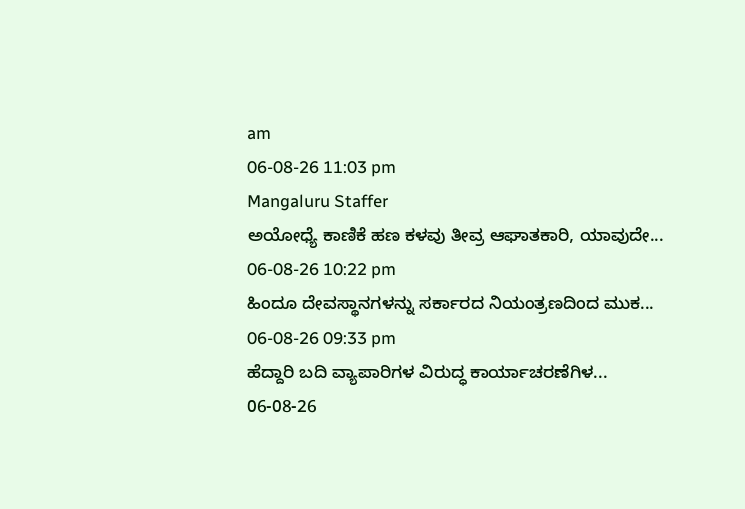am
06-08-26 11:03 pm
Mangaluru Staffer
ಅಯೋಧ್ಯೆ ಕಾಣಿಕೆ ಹಣ ಕಳವು ತೀವ್ರ ಆಘಾತಕಾರಿ, ಯಾವುದೇ...
06-08-26 10:22 pm
ಹಿಂದೂ ದೇವಸ್ಥಾನಗಳನ್ನು ಸರ್ಕಾರದ ನಿಯಂತ್ರಣದಿಂದ ಮುಕ...
06-08-26 09:33 pm
ಹೆದ್ದಾರಿ ಬದಿ ವ್ಯಾಪಾರಿಗಳ ವಿರುದ್ಧ ಕಾರ್ಯಾಚರಣೆಗಿಳ...
06-08-26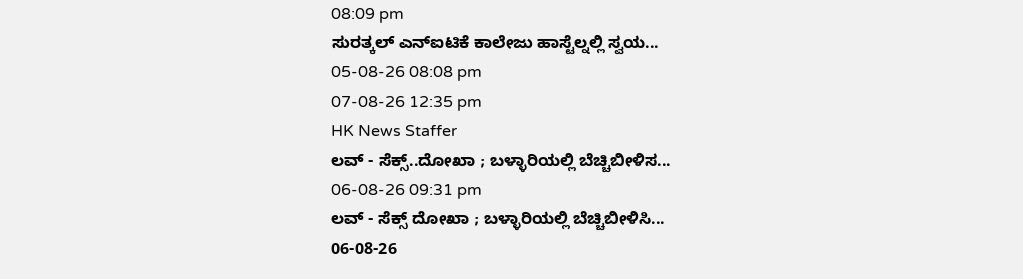08:09 pm
ಸುರತ್ಕಲ್ ಎನ್ಐಟಿಕೆ ಕಾಲೇಜು ಹಾಸ್ಟೆಲ್ನಲ್ಲಿ ಸ್ವಯ...
05-08-26 08:08 pm
07-08-26 12:35 pm
HK News Staffer
ಲವ್ - ಸೆಕ್ಸ್..ದೋಖಾ ; ಬಳ್ಳಾರಿಯಲ್ಲಿ ಬೆಚ್ಚಿಬೀಳಿಸ...
06-08-26 09:31 pm
ಲವ್ - ಸೆಕ್ಸ್ ದೋಖಾ ; ಬಳ್ಳಾರಿಯಲ್ಲಿ ಬೆಚ್ಚಿಬೀಳಿಸಿ...
06-08-26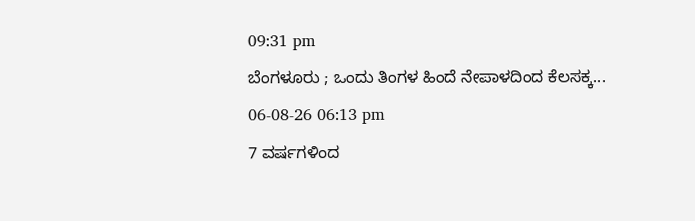09:31 pm
ಬೆಂಗಳೂರು ; ಒಂದು ತಿಂಗಳ ಹಿಂದೆ ನೇಪಾಳದಿಂದ ಕೆಲಸಕ್ಕ...
06-08-26 06:13 pm
7 ವರ್ಷಗಳಿಂದ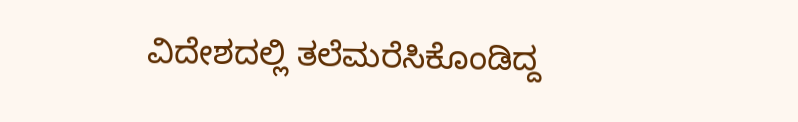ವಿದೇಶದಲ್ಲಿ ತಲೆಮರೆಸಿಕೊಂಡಿದ್ದ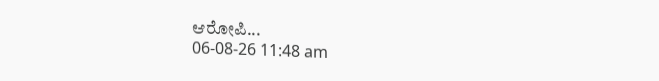ಆರೋಪಿ...
06-08-26 11:48 am